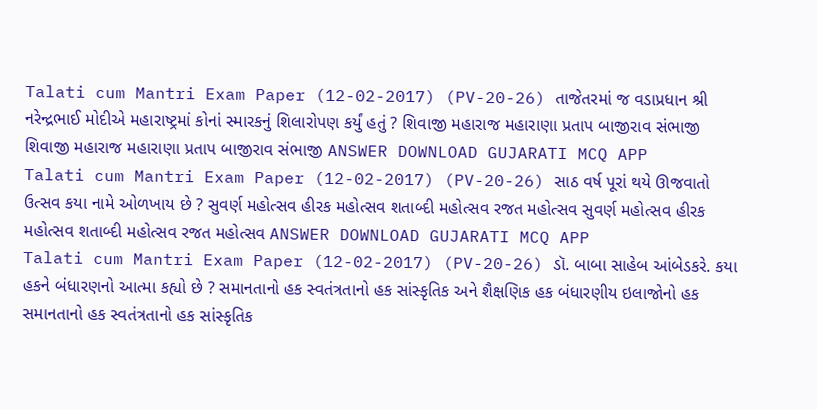Talati cum Mantri Exam Paper (12-02-2017) (PV-20-26) તાજેતરમાં જ વડાપ્રધાન શ્રી નરેન્દ્રભાઈ મોદીએ મહારાષ્ટ્રમાં કોનાં સ્મારકનું શિલારોપણ કર્યું હતું ? શિવાજી મહારાજ મહારાણા પ્રતાપ બાજીરાવ સંભાજી શિવાજી મહારાજ મહારાણા પ્રતાપ બાજીરાવ સંભાજી ANSWER DOWNLOAD GUJARATI MCQ APP
Talati cum Mantri Exam Paper (12-02-2017) (PV-20-26) સાઠ વર્ષ પૂરાં થયે ઊજવાતો ઉત્સવ કયા નામે ઓળખાય છે ? સુવર્ણ મહોત્સવ હીરક મહોત્સવ શતાબ્દી મહોત્સવ રજત મહોત્સવ સુવર્ણ મહોત્સવ હીરક મહોત્સવ શતાબ્દી મહોત્સવ રજત મહોત્સવ ANSWER DOWNLOAD GUJARATI MCQ APP
Talati cum Mantri Exam Paper (12-02-2017) (PV-20-26) ડૉ. બાબા સાહેબ આંબેડકરે. કયા હકને બંધારણનો આત્મા કહ્યો છે ? સમાનતાનો હક સ્વતંત્રતાનો હક સાંસ્કૃતિક અને શૈક્ષણિક હક બંધારણીય ઇલાજોનો હક સમાનતાનો હક સ્વતંત્રતાનો હક સાંસ્કૃતિક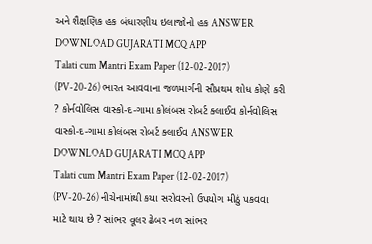અને શૈક્ષણિક હક બંધારણીય ઇલાજોનો હક ANSWER DOWNLOAD GUJARATI MCQ APP
Talati cum Mantri Exam Paper (12-02-2017) (PV-20-26) ભારત આવવાના જળમાર્ગની સૌપ્રથમ શોધ કોણે કરી ? કોર્નવોલિસ વાસ્કો-દ-ગામા કોલંબસ રોબર્ટ ક્લાઈવ કોર્નવોલિસ વાસ્કો-દ-ગામા કોલંબસ રોબર્ટ ક્લાઈવ ANSWER DOWNLOAD GUJARATI MCQ APP
Talati cum Mantri Exam Paper (12-02-2017) (PV-20-26) નીચેનામાંથી કયા સરોવરનો ઉપયોગ મીઠું પકવવા માટે થાય છે ? સાંભર વૂલર ઢેબર નળ સાંભર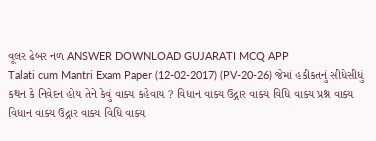વૂલર ઢેબર નળ ANSWER DOWNLOAD GUJARATI MCQ APP
Talati cum Mantri Exam Paper (12-02-2017) (PV-20-26) જેમાં હકીકતનું સીધેસીધું કથન કે નિવેદન હોય તેને કેવું વાક્ય કહેવાય ? વિધાન વાક્ય ઉદ્ગાર વાક્ય વિધિ વાક્ય પ્રશ્ન વાક્ય વિધાન વાક્ય ઉદ્ગાર વાક્ય વિધિ વાક્ય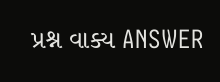પ્રશ્ન વાક્ય ANSWER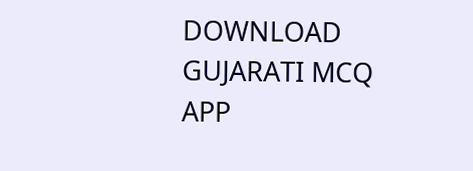DOWNLOAD GUJARATI MCQ APP